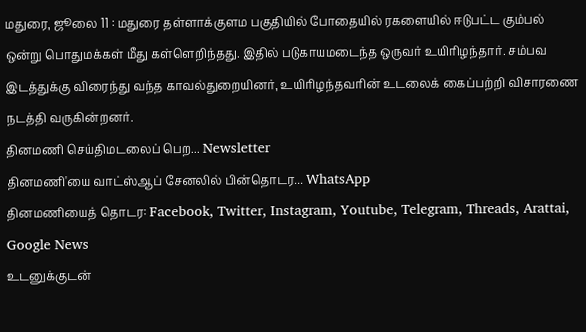மதுரை, ஜூலை 11 : மதுரை தள்ளாக்குளம பகுதியில் போதையில் ரகளையில் ஈடுபட்ட கும்பல் ஒன்று பொதுமக்கள் மீது கள்ளெறிந்தது. இதில் படுகாயமடைந்த ஒருவர் உயிரிழந்தார். சம்பவ இடத்துக்கு விரைந்து வந்த காவல்துறையினர், உயிரிழந்தவரின் உடலைக் கைப்பற்றி விசாரணை நடத்தி வருகின்றனர்.
தினமணி செய்திமடலைப் பெற... Newsletter
தினமணி'யை வாட்ஸ்ஆப் சேனலில் பின்தொடர... WhatsApp
தினமணியைத் தொடர: Facebook, Twitter, Instagram, Youtube, Telegram, Threads, Arattai, Google News
உடனுக்குடன்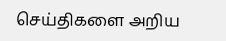செய்திகளை அறிய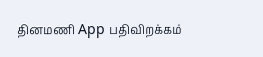தினமணி App பதிவிறக்கம்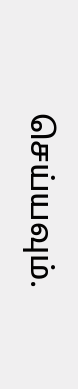செய்யவும்.